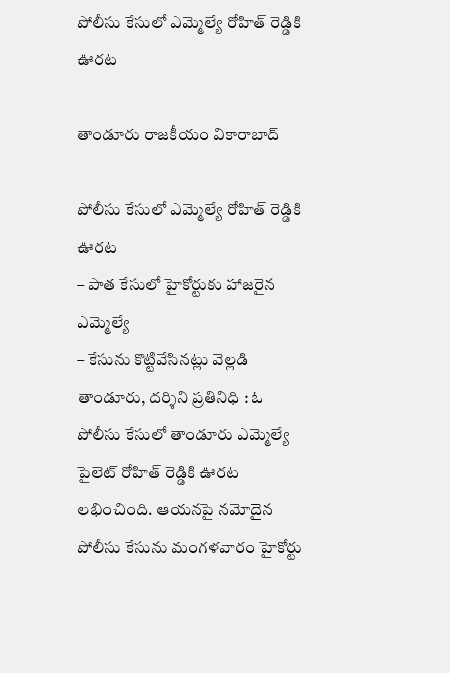పోలీసు కేసులో ఎమ్మెల్యే రోహిత్ రెడ్డికి ఊరట

తాండూరు రాజకీయం వికారాబాద్

పోలీసు కేసులో ఎమ్మెల్యే రోహిత్ రెడ్డికి ఊరట
– పాత కేసులో హైకోర్టుకు హాజ‌రైన ఎమ్మెల్యే
– కేసును కొట్టివేసిన‌ట్లు వెల్ల‌డి
తాండూరు, ద‌ర్శిని ప్ర‌తినిధి : ఓ పోలీసు కేసులో తాండూరు ఎమ్మెల్యే పైలెట్ రోహిత్ రెడ్డికి ఊరట లభించింది. ఆయనపై నమోదైన పోలీసు కేసును మంగళవారం హైకోర్టు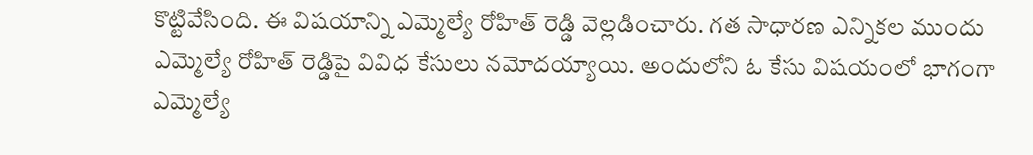కొట్టివేసింది. ఈ విష‌యాన్ని ఎమ్మెల్యే రోహిత్ రెడ్డి వెల్ల‌డించారు. గత సాధారణ ఎన్నికల ముందు ఎమ్మెల్యే రోహిత్ రెడ్డిపై వివిధ కేసులు న‌మోద‌య్యాయి. అందులోని ఓ కేసు విష‌యంలో భాగంగా ఎమ్మెల్యే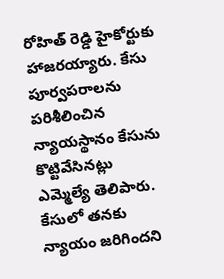రోహిత్ రెడ్డి హైకోర్టుకు హాజరయ్యారు. కేసు పూర్వపరాలను పరిశీలించిన న్యాయస్థానం కేసును కొట్టివేసినట్లు ఎమ్మెల్యే తెలిపారు. కేసులో త‌న‌కు న్యాయం జ‌రిగింద‌ని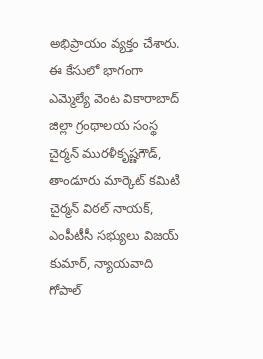అభిప్రాయం వ్య‌క్తం చేశారు. ఈ కేసులో భాగంగా ఎమ్మెల్యే వెంట వికారాబాద్ జిల్లా గ్రంథాలయ సంస్థ చైర్మన్ మురళీకృష్ణగౌడ్, తాండూరు మార్కెట్ కమిటి చైర్మన్ విఠల్ నాయక్, ఎంపీటీసీ సభ్యులు విజయ్ కుమార్, న్యాయవాది గోపాల్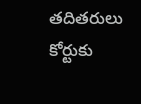తదితరులు కోర్టుకు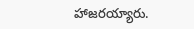హాజరయ్యారు.